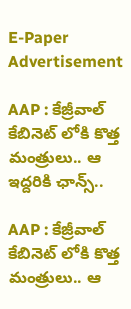E-Paper
Advertisement

AAP : కేజ్రీవాల్ కేబినెట్ లోకి కొత్త మంత్రులు.. ఆ ఇద్దరికి ఛాన్స్..

AAP : కేజ్రీవాల్ కేబినెట్ లోకి కొత్త మంత్రులు.. ఆ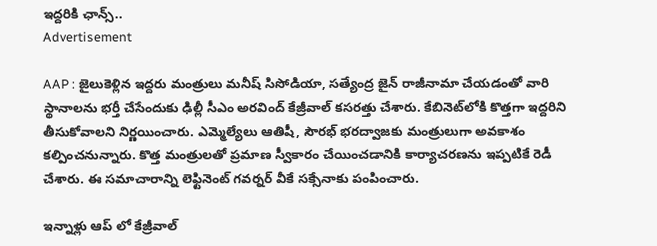ఇద్దరికి ఛాన్స్..
Advertisement

AAP : జైలుకెళ్లిన ఇద్దరు మంత్రులు మనీష్ సిసోడియా, సత్యేంద్ర జైన్ రాజీనామా చేయడంతో వారి స్థానాలను భర్తీ చేసేందుకు ఢిల్లీ సీఎం అరవింద్ కేజ్రీవాల్ కసరత్తు చేశారు. కేబినెట్‌లోకి కొత్తగా ఇద్దరిని తీసుకోవాలని నిర్ణయించారు. ఎమ్మెల్యేలు ఆతిషీ, సౌరభ్‌ భరద్వాజకు మంత్రులుగా అవకాశం కల్పించనున్నారు. కొత్త మంత్రులతో ప్రమాణ స్వీకారం చేయించడానికి కార్యాచరణను ఇప్పటికే రెడీ చేశారు. ఈ సమాచారాన్ని‌ లెఫ్టినెంట్ గవర్నర్‌ వీకే సక్సేనాకు పంపించారు.

ఇన్నాళ్లు ఆప్ లో కేజ్రీవాల్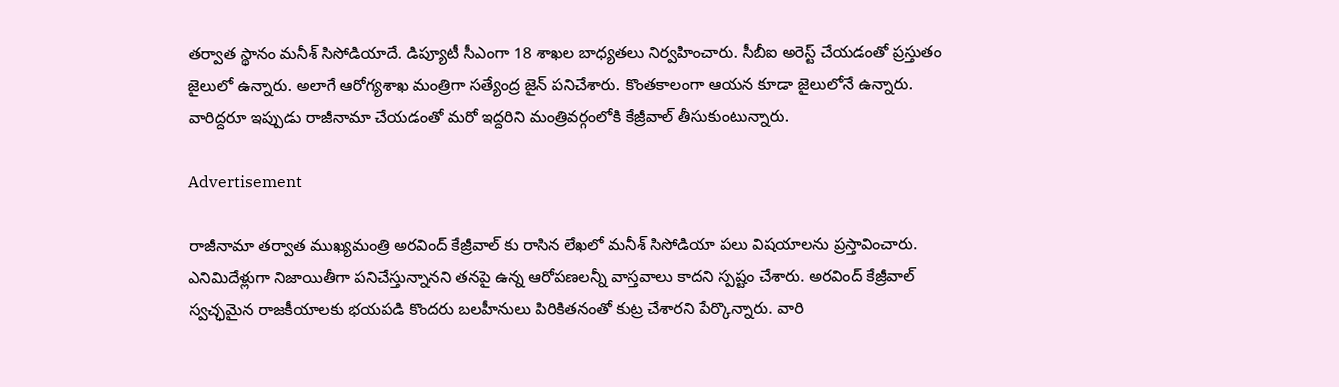తర్వాత స్థానం మనీశ్ సిసోడియాదే. డిప్యూటీ సీఎంగా 18 శాఖల బాధ్యతలు నిర్వహించారు. సీబీఐ అరెస్ట్ చేయడంతో ప్రస్తుతం జైలులో ఉన్నారు. అలాగే ఆరోగ్యశాఖ మంత్రిగా సత్యేంద్ర జైన్ పనిచేశారు. కొంతకాలంగా ఆయన కూడా జైలులోనే ఉన్నారు. వారిద్దరూ ఇప్పుడు రాజీనామా చేయడంతో మరో ఇద్దరిని మంత్రివర్గంలోకి కేజ్రీవాల్ తీసుకుంటున్నారు.

Advertisement

రాజీనామా తర్వాత ముఖ్యమంత్రి అరవింద్‌ కేజ్రీవాల్‌ కు రాసిన లేఖలో మనీశ్‌ సిసోడియా పలు విషయాలను ప్రస్తావించారు. ఎనిమిదేళ్లుగా నిజాయితీగా పనిచేస్తున్నానని తనపై ఉన్న ఆరోపణలన్నీ వాస్తవాలు కాదని స్పష్టం చేశారు. అరవింద్‌ కేజ్రీవాల్‌ స్వచ్ఛమైన రాజకీయాలకు భయపడి కొందరు బలహీనులు పిరికితనంతో కుట్ర చేశారని పేర్కొన్నారు. వారి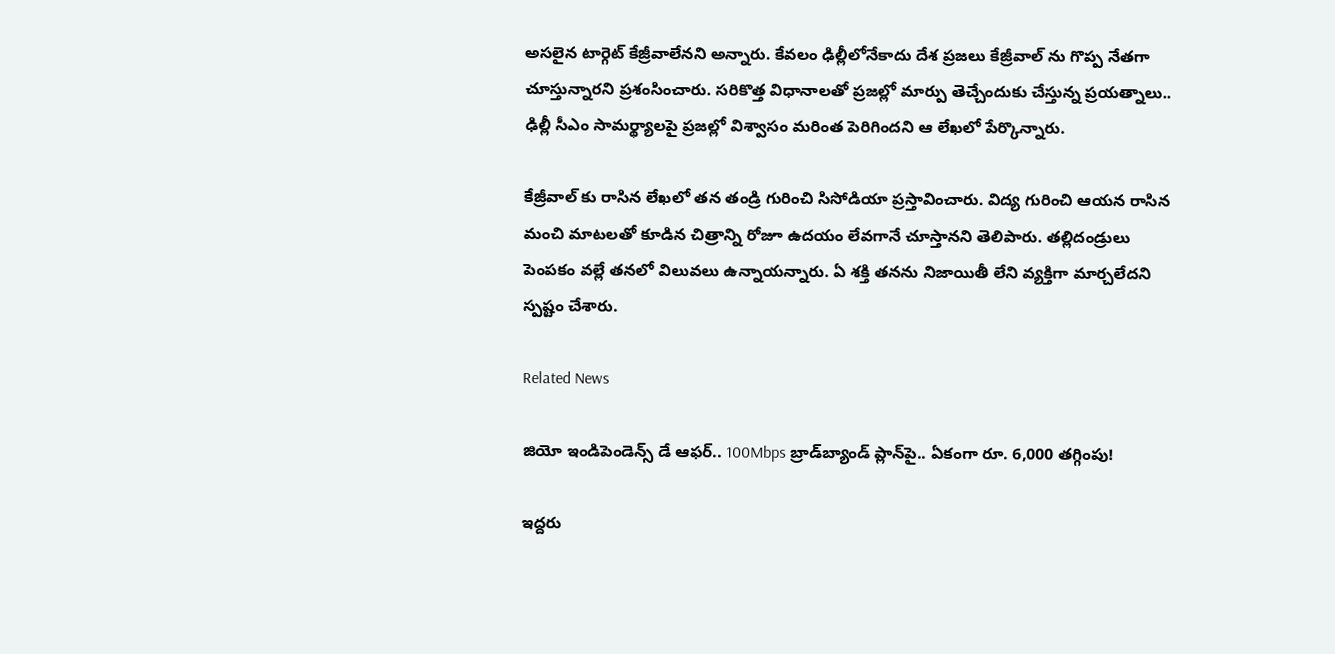అసలైన టార్గెట్ కేజ్రీవాలేనని అన్నారు. కేవలం ఢిల్లీలోనేకాదు దేశ ప్రజలు కేజ్రీవాల్ ను గొప్ప నేతగా చూస్తున్నారని ప్రశంసించారు. సరికొత్త విధానాలతో ప్రజల్లో మార్పు తెచ్చేందుకు చేస్తున్న ప్రయత్నాలు.. ఢిల్లీ సీఎం సామర్థ్యాలపై ప్రజల్లో విశ్వాసం మరింత పెరిగిందని ఆ లేఖలో పేర్కొన్నారు.

కేజ్రీవాల్ కు రాసిన లేఖలో తన తండ్రి గురించి సిసోడియా ప్రస్తావించారు. విద్య గురించి ఆయన రాసిన మంచి మాటలతో కూడిన చిత్రాన్ని రోజూ ఉదయం లేవగానే చూస్తానని తెలిపారు. తల్లిదండ్రులు పెంపకం వల్లే తనలో విలువలు ఉన్నాయన్నారు. ఏ శక్తి తనను నిజాయితీ లేని వ్యక్తిగా మార్చలేదని స్పష్టం చేశారు.

Related News

జియో ఇండిపెండెన్స్ డే ఆఫర్.. 100Mbps బ్రాడ్‌బ్యాండ్ ప్లాన్‌పై.. ఏకంగా రూ. 6,000 తగ్గింపు!

ఇద్దరు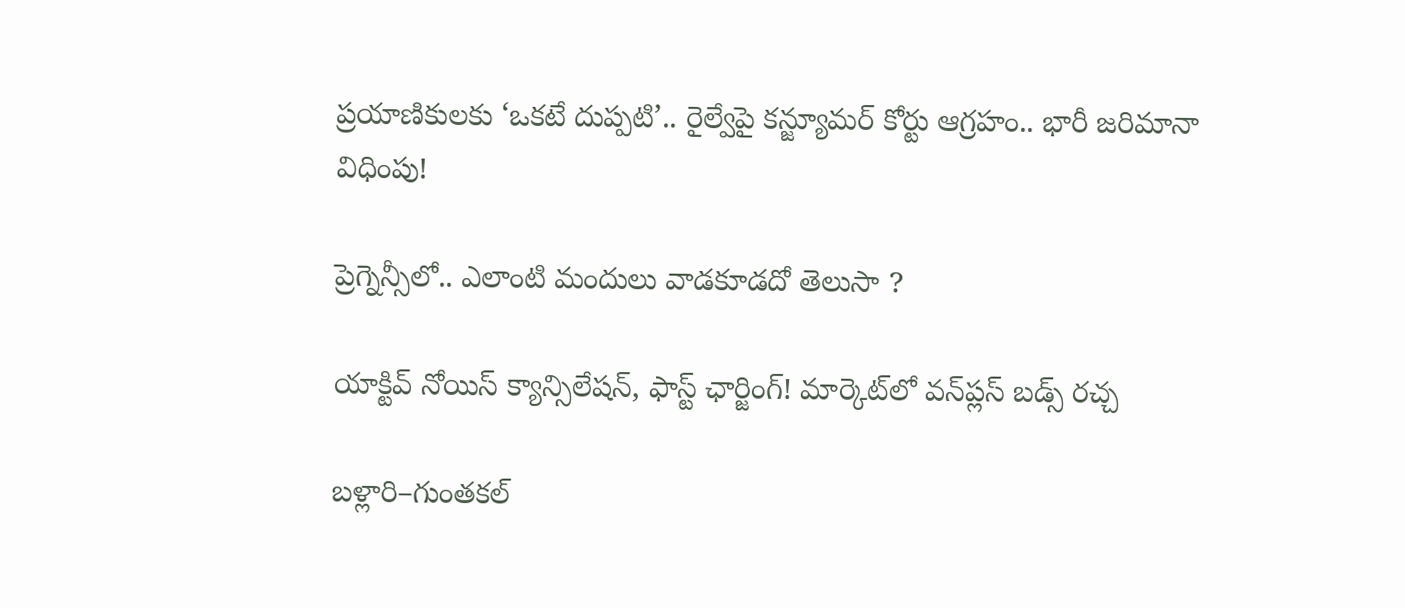ప్రయాణికులకు ‘ఒకటే దుప్పటి’.. రైల్వేపై కన్జ్యూమర్ కోర్టు ఆగ్రహం.. భారీ జరిమానా విధింపు!

ప్రెగ్నెన్సీలో.. ఎలాంటి మందులు వాడకూడదో తెలుసా ?

యాక్టివ్ నోయిస్ క్యాన్సిలేషన్, ఫాస్ట్ ఛార్జింగ్! మార్కెట్‌లో వన్‌ప్లస్ బడ్స్ రచ్చ

బళ్లారి–గుంతకల్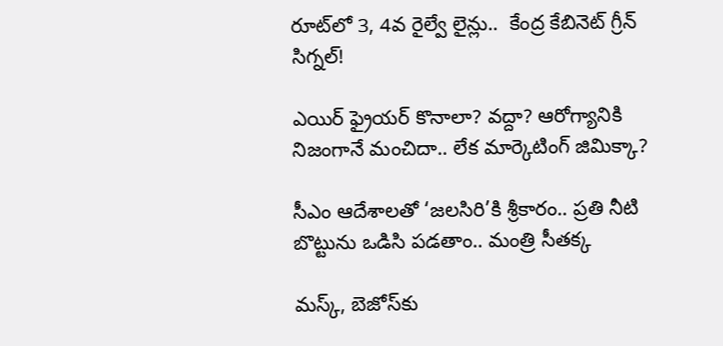రూట్‌లో 3, 4వ రైల్వే లైన్లు..  కేంద్ర కేబినెట్ గ్రీన్ సిగ్నల్!

ఎయిర్ ఫ్రైయర్ కొనాలా? వద్దా? ఆరోగ్యానికి నిజంగానే మంచిదా.. లేక మార్కెటింగ్ జిమిక్కా?

సీఎం ఆదేశాలతో ‘జలసిరి’కి శ్రీకారం.. ప్రతి నీటి బొట్టును ఒడిసి పడతాం.. మంత్రి సీతక్క

మస్క్, బెజోస్‌కు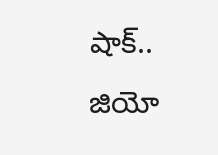షాక్.. జియో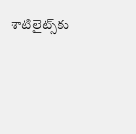శాటిలైట్స్‌కు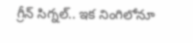గ్రీన్ సిగ్నల్.. ఇక నింగిలోనూ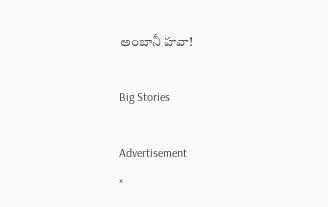అంబానీ హవా!

Big Stories

Advertisement
×